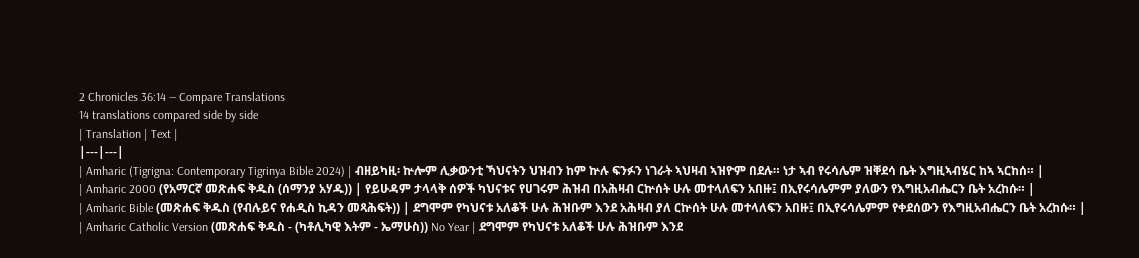2 Chronicles 36:14 — Compare Translations
14 translations compared side by side
| Translation | Text |
|---|---|
| Amharic (Tigrigna: Contemporary Tigrinya Bible 2024) | ብዘይካዚ፡ ኵሎም ሊቃውንቲ ኻህናትን ህዝብን ከም ኵሉ ፍንፉን ነገራት ኣህዛብ ኣዝዮም በደሉ። ነታ ኣብ የሩሳሌም ዝቐደሳ ቤት እግዚኣብሄር ከኣ ኣርከሰ። |
| Amharic 2000 (የአማርኛ መጽሐፍ ቅዱስ (ሰማንያ አሃዱ)) | የይሁዳም ታላላቅ ሰዎች ካህናቱና የሀገሩም ሕዝብ በአሕዛብ ርኵሰት ሁሉ መተላለፍን አበዙ፤ በኢየሩሳሌምም ያለውን የእግዚአብሔርን ቤት አረከሱ። |
| Amharic Bible (መጽሐፍ ቅዱስ (የብሉይና የሐዲስ ኪዳን መጻሕፍት)) | ደግሞም የካህናቱ አለቆች ሁሉ ሕዝቡም እንደ አሕዛብ ያለ ርኵሰት ሁሉ መተላለፍን አበዙ፤ በኢየሩሳሌምም የቀደሰውን የእግዚአብሔርን ቤት አረከሱ። |
| Amharic Catholic Version (መጽሐፍ ቅዱስ - (ካቶሊካዊ እትም - ኤማሁስ)) No Year | ደግሞም የካህናቱ አለቆች ሁሉ ሕዝቡም እንደ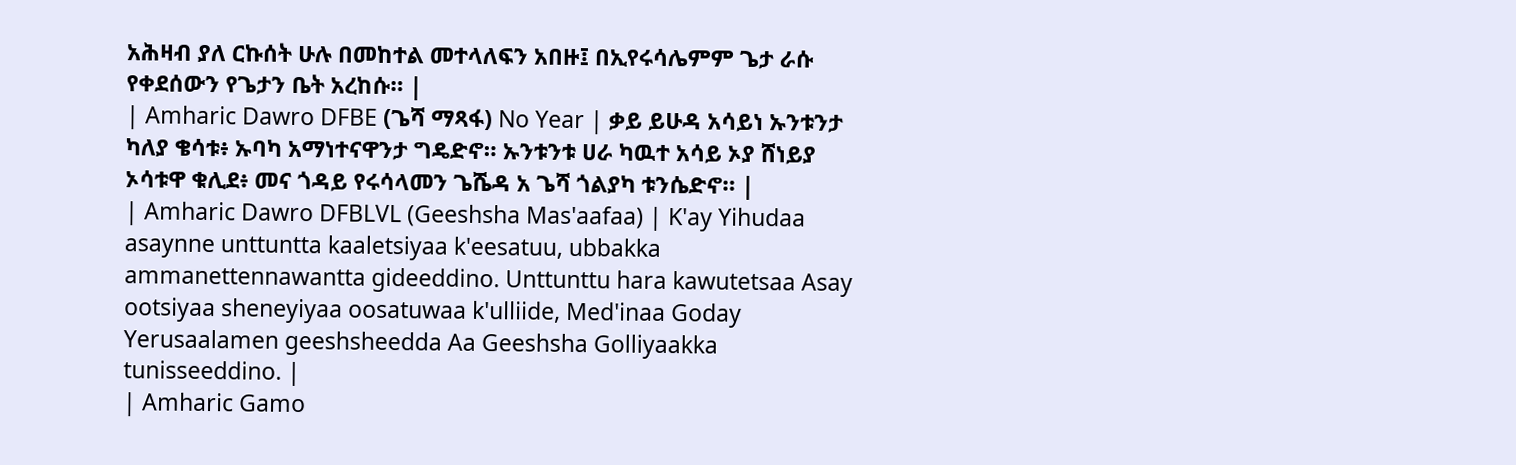አሕዛብ ያለ ርኩሰት ሁሉ በመከተል መተላለፍን አበዙ፤ በኢየሩሳሌምም ጌታ ራሱ የቀደሰውን የጌታን ቤት አረከሱ። |
| Amharic Dawro DFBE (ጌሻ ማጻፋ) No Year | ቃይ ይሁዳ አሳይነ ኡንቱንታ ካለያ ቄሳቱ፥ ኡባካ አማነተናዋንታ ግዴድኖ። ኡንቱንቱ ሀራ ካዉተ አሳይ ኦያ ሸነይያ ኦሳቱዋ ቁሊደ፥ መና ጎዳይ የሩሳላመን ጌሼዳ አ ጌሻ ጎልያካ ቱንሴድኖ። |
| Amharic Dawro DFBLVL (Geeshsha Mas'aafaa) | K'ay Yihudaa asaynne unttuntta kaaletsiyaa k'eesatuu, ubbakka ammanettennawantta gideeddino. Unttunttu hara kawutetsaa Asay ootsiyaa sheneyiyaa oosatuwaa k'ulliide, Med'inaa Goday Yerusaalamen geeshsheedda Aa Geeshsha Golliyaakka tunisseeddino. |
| Amharic Gamo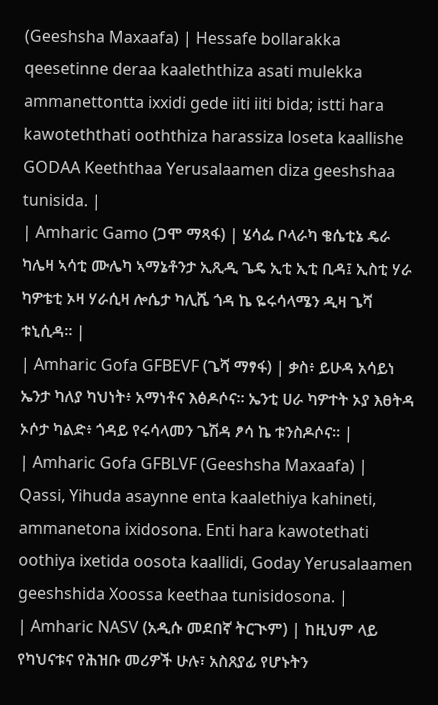(Geeshsha Maxaafa) | Hessafe bollarakka qeesetinne deraa kaaleththiza asati mulekka ammanettontta ixxidi gede iiti iiti bida; istti hara kawoteththati ooththiza harassiza loseta kaallishe GODAA Keeththaa Yerusalaamen diza geeshshaa tunisida. |
| Amharic Gamo (ጋሞ ማጻፋ) | ሄሳፌ ቦላራካ ቄሴቲኔ ዴራ ካሌዛ ኣሳቲ ሙሌካ ኣማኔቶንታ ኢጺዲ ጌዴ ኢቲ ኢቲ ቢዳ፤ ኢስቲ ሃራ ካዎቴቲ ኦዛ ሃራሲዛ ሎሴታ ካሊሼ ጎዳ ኬ ዬሩሳላሜን ዲዛ ጌሻ ቱኒሲዳ። |
| Amharic Gofa GFBEVF (ጌሻ ማፃፋ) | ቃስ፥ ይሁዳ አሳይነ ኤንታ ካለያ ካህነት፥ አማነቶና እፅዶሶና። ኤንቲ ሀራ ካዎተት ኦያ እፀትዳ ኦሶታ ካልድ፥ ጎዳይ የሩሳላመን ጌሽዳ ፆሳ ኬ ቱንስዶሶና። |
| Amharic Gofa GFBLVF (Geeshsha Maxaafa) | Qassi, Yihuda asaynne enta kaalethiya kahineti, ammanetona ixidosona. Enti hara kawotethati oothiya ixetida oosota kaallidi, Goday Yerusalaamen geeshshida Xoossa keethaa tunisidosona. |
| Amharic NASV (አዲሱ መደበኛ ትርጒም) | ከዚህም ላይ የካህናቱና የሕዝቡ መሪዎች ሁሉ፣ አስጸያፊ የሆኑትን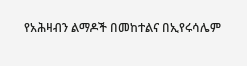የአሕዛብን ልማዶች በመከተልና በኢየሩሳሌም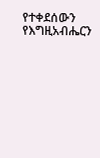የተቀደሰውን የእግዚአብሔርን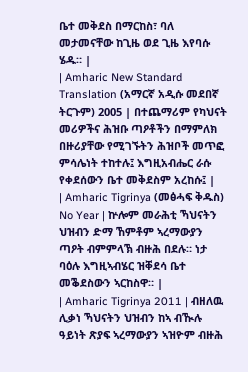ቤተ መቅደስ በማርከስ፣ ባለ መታመናቸው ከጊዜ ወደ ጊዜ እየባሱ ሄዱ። |
| Amharic New Standard Translation (አማርኛ አዲሱ መደበኛ ትርጉም) 2005 | በተጨማሪም የካህናት መሪዎችና ሕዝቡ ጣዖቶችን በማምለክ በዙሪያቸው የሚገኙትን ሕዝቦች መጥፎ ምሳሌነት ተከተሉ፤ እግዚአብሔር ራሱ የቀደሰውን ቤተ መቅደስም አረከሱ፤ |
| Amharic Tigrinya (መፅሓፍ ቅዱስ) No Year | ኵሎም መራሕቲ ኻህናትን ህዝብን ድማ ኸምቶም ኣረማውያን ጣዖት ብምምላኽ ብዙሕ በደሉ። ነታ ባዕሉ እግዚኣብሄር ዝቐደሳ ቤተ መቕደስውን ኣርከስዋ። |
| Amharic Tigrinya 2011 | ብዘለዉ ሊቃነ ኻህናትን ህዝብን ከኣ ብዂሉ ዓይነት ጽያፍ ኣረማውያን ኣዝዮም ብዙሕ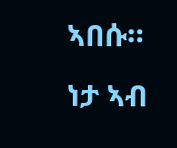ኣበሱ። ነታ ኣብ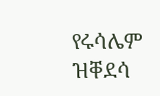የሩሳሌም ዝቐደሳ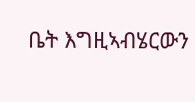ቤት እግዚኣብሄርውን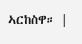ኣርከስዋ። |